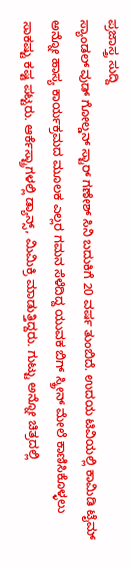ಪ್ರಜಾಸ್ತ್ರ ಸುದ್ದಿ
ಸ್ಯಾಂಡಲ್ ವುಡ್ ಗೋಲ್ಡನ್ ಸ್ಟಾರ್ ಗಣೇಶ್ ಸಿನಿ ಬದುಕಿಗೆ 20 ವರ್ಷ ತುಂಬಿದೆ. ಉದಯ ಟಿವಿಯಲ್ಲಿ ಕಾಮಿಡಿ ಟೈಮ್ ಅನ್ನೋ ಹಾಸ್ಯ ಕಾರ್ಯಕ್ರಮದ ಮೂಲಕ ಎಲ್ಲರ ಗಮನ ಸೆಳೆದಿದ್ದ ಯುವಕ ಬಿಗ್ ಸ್ಕ್ರೀನ್ ಮೇಲೆ ಕಾಣಿಸಿಕೊಳ್ಳಲು ಸಾಕಷ್ಟು ಕಷ್ಟ ಪಟ್ಟರು. ಆರ್ಕೆಸ್ಟ್ರಾಗಳಲ್ಲಿ ಡ್ಯಾನ್ಸ್, ಮಿಮಿಕ್ರಿ ಮಾಡುತ್ತಿದ್ದರು. ಗುಟ್ಟು ಅನ್ನೋ ಚಿತ್ರದಲ್ಲಿ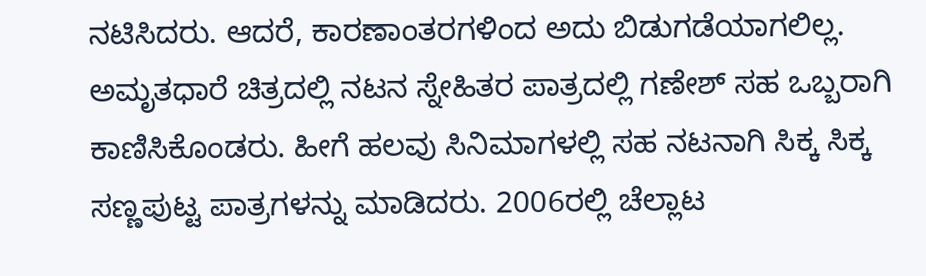ನಟಿಸಿದರು. ಆದರೆ, ಕಾರಣಾಂತರಗಳಿಂದ ಅದು ಬಿಡುಗಡೆಯಾಗಲಿಲ್ಲ.
ಅಮೃತಧಾರೆ ಚಿತ್ರದಲ್ಲಿ ನಟನ ಸ್ನೇಹಿತರ ಪಾತ್ರದಲ್ಲಿ ಗಣೇಶ್ ಸಹ ಒಬ್ಬರಾಗಿ ಕಾಣಿಸಿಕೊಂಡರು. ಹೀಗೆ ಹಲವು ಸಿನಿಮಾಗಳಲ್ಲಿ ಸಹ ನಟನಾಗಿ ಸಿಕ್ಕ ಸಿಕ್ಕ ಸಣ್ಣಪುಟ್ಟ ಪಾತ್ರಗಳನ್ನು ಮಾಡಿದರು. 2006ರಲ್ಲಿ ಚೆಲ್ಲಾಟ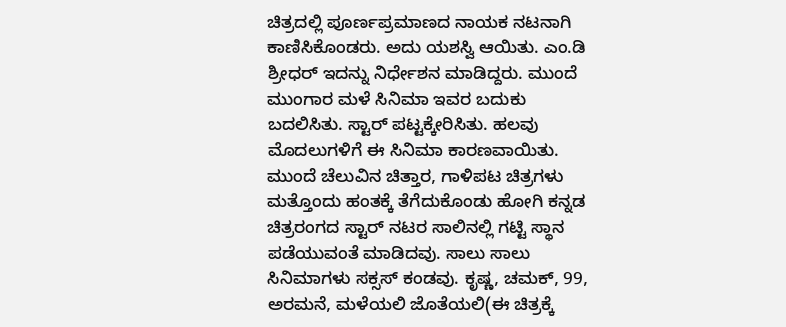ಚಿತ್ರದಲ್ಲಿ ಪೂರ್ಣಪ್ರಮಾಣದ ನಾಯಕ ನಟನಾಗಿ ಕಾಣಿಸಿಕೊಂಡರು. ಅದು ಯಶಸ್ವಿ ಆಯಿತು. ಎಂ.ಡಿ ಶ್ರೀಧರ್ ಇದನ್ನು ನಿರ್ಧೇಶನ ಮಾಡಿದ್ದರು. ಮುಂದೆ ಮುಂಗಾರ ಮಳೆ ಸಿನಿಮಾ ಇವರ ಬದುಕು ಬದಲಿಸಿತು. ಸ್ಟಾರ್ ಪಟ್ಟಕ್ಕೇರಿಸಿತು. ಹಲವು ಮೊದಲುಗಳಿಗೆ ಈ ಸಿನಿಮಾ ಕಾರಣವಾಯಿತು.
ಮುಂದೆ ಚೆಲುವಿನ ಚಿತ್ತಾರ, ಗಾಳಿಪಟ ಚಿತ್ರಗಳು ಮತ್ತೊಂದು ಹಂತಕ್ಕೆ ತೆಗೆದುಕೊಂಡು ಹೋಗಿ ಕನ್ನಡ ಚಿತ್ರರಂಗದ ಸ್ಟಾರ್ ನಟರ ಸಾಲಿನಲ್ಲಿ ಗಟ್ಟಿ ಸ್ಥಾನ ಪಡೆಯುವಂತೆ ಮಾಡಿದವು. ಸಾಲು ಸಾಲು ಸಿನಿಮಾಗಳು ಸಕ್ಸಸ್ ಕಂಡವು. ಕೃಷ್ಣ, ಚಮಕ್, 99, ಅರಮನೆ, ಮಳೆಯಲಿ ಜೊತೆಯಲಿ(ಈ ಚಿತ್ರಕ್ಕೆ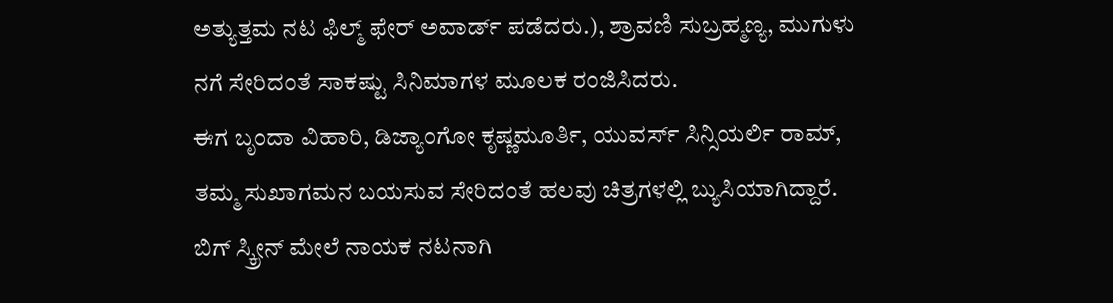ಅತ್ಯುತ್ತಮ ನಟ ಫಿಲ್ಮ್ ಫೇರ್ ಅವಾರ್ಡ್ ಪಡೆದರು.), ಶ್ರಾವಣಿ ಸುಬ್ರಹ್ಮಣ್ಯ, ಮುಗುಳು ನಗೆ ಸೇರಿದಂತೆ ಸಾಕಷ್ಟು ಸಿನಿಮಾಗಳ ಮೂಲಕ ರಂಜಿಸಿದರು.
ಈಗ ಬೃಂದಾ ವಿಹಾರಿ, ಡಿಜ್ಯಾಂಗೋ ಕೃಷ್ಣಮೂರ್ತಿ, ಯುವರ್ಸ್ ಸಿನ್ಸಿಯರ್ಲಿ ರಾಮ್, ತಮ್ಮ ಸುಖಾಗಮನ ಬಯಸುವ ಸೇರಿದಂತೆ ಹಲವು ಚಿತ್ರಗಳಲ್ಲಿ ಬ್ಯುಸಿಯಾಗಿದ್ದಾರೆ. ಬಿಗ್ ಸ್ಕ್ರೀನ್ ಮೇಲೆ ನಾಯಕ ನಟನಾಗಿ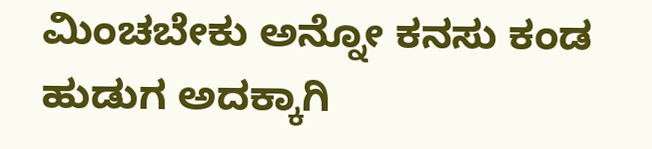ಮಿಂಚಬೇಕು ಅನ್ನೋ ಕನಸು ಕಂಡ ಹುಡುಗ ಅದಕ್ಕಾಗಿ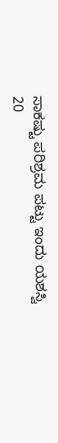ಸಾಕಷ್ಟು ಪರಿಶ್ರಮ ಪಟ್ಟು ಇಂದು ಯಶಸ್ವಿ 20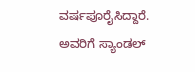ವರ್ಷಪೂರೈಸಿದ್ದಾರೆ. ಅವರಿಗೆ ಸ್ಯಾಂಡಲ್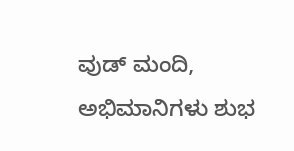ವುಡ್ ಮಂದಿ, ಅಭಿಮಾನಿಗಳು ಶುಭ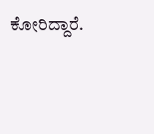ಕೋರಿದ್ದಾರೆ.